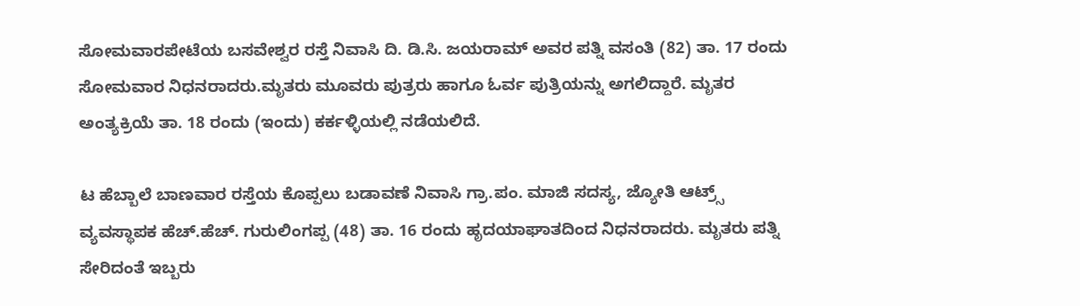ಸೋಮವಾರಪೇಟೆಯ ಬಸವೇಶ್ವರ ರಸ್ತೆ ನಿವಾಸಿ ದಿ. ಡಿ.ಸಿ. ಜಯರಾಮ್ ಅವರ ಪತ್ನಿ ವಸಂತಿ (82) ತಾ. 17 ರಂದು ಸೋಮವಾರ ನಿಧನರಾದರು.ಮೃತರು ಮೂವರು ಪುತ್ರರು ಹಾಗೂ ಓರ್ವ ಪುತ್ರಿಯನ್ನು ಅಗಲಿದ್ದಾರೆ. ಮೃತರ ಅಂತ್ಯಕ್ರಿಯೆ ತಾ. 18 ರಂದು (ಇಂದು) ಕರ್ಕಳ್ಳಿಯಲ್ಲಿ ನಡೆಯಲಿದೆ.

ಟ ಹೆಬ್ಬಾಲೆ ಬಾಣವಾರ ರಸ್ತೆಯ ಕೊಪ್ಪಲು ಬಡಾವಣೆ ನಿವಾಸಿ ಗ್ರಾ.ಪಂ. ಮಾಜಿ ಸದಸ್ಯ, ಜ್ಯೋತಿ ಆಟ್ರ್ಸ್ ವ್ಯವಸ್ಥಾಪಕ ಹೆಚ್.ಹೆಚ್. ಗುರುಲಿಂಗಪ್ಪ (48) ತಾ. 16 ರಂದು ಹೃದಯಾಘಾತದಿಂದ ನಿಧನರಾದರು. ಮೃತರು ಪತ್ನಿ ಸೇರಿದಂತೆ ಇಬ್ಬರು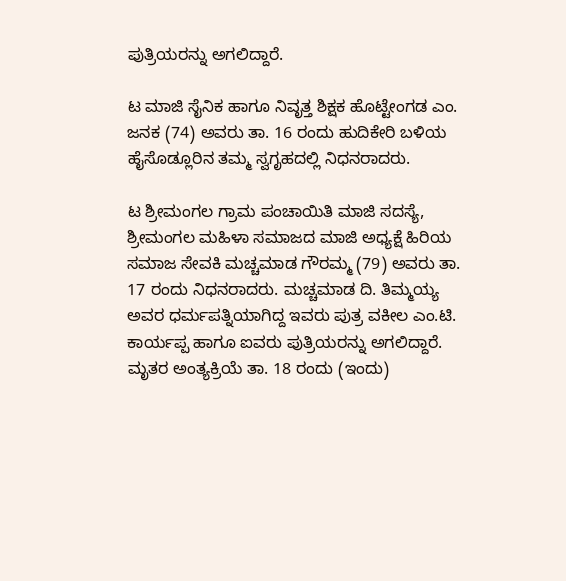ಪುತ್ರಿಯರನ್ನು ಅಗಲಿದ್ದಾರೆ.

ಟ ಮಾಜಿ ಸೈನಿಕ ಹಾಗೂ ನಿವೃತ್ತ ಶಿಕ್ಷಕ ಹೊಟ್ಟೇಂಗಡ ಎಂ. ಜನಕ (74) ಅವರು ತಾ. 16 ರಂದು ಹುದಿಕೇರಿ ಬಳಿಯ ಹೈಸೊಡ್ಲೂರಿನ ತಮ್ಮ ಸ್ವಗೃಹದಲ್ಲಿ ನಿಧನರಾದರು.

ಟ ಶ್ರೀಮಂಗಲ ಗ್ರಾಮ ಪಂಚಾಯಿತಿ ಮಾಜಿ ಸದಸ್ಯೆ, ಶ್ರೀಮಂಗಲ ಮಹಿಳಾ ಸಮಾಜದ ಮಾಜಿ ಅಧ್ಯಕ್ಷೆ ಹಿರಿಯ ಸಮಾಜ ಸೇವಕಿ ಮಚ್ಚಮಾಡ ಗೌರಮ್ಮ (79) ಅವರು ತಾ. 17 ರಂದು ನಿಧನರಾದರು. ಮಚ್ಚಮಾಡ ದಿ. ತಿಮ್ಮಯ್ಯ ಅವರ ಧರ್ಮಪತ್ನಿಯಾಗಿದ್ದ ಇವರು ಪುತ್ರ ವಕೀಲ ಎಂ.ಟಿ. ಕಾರ್ಯಪ್ಪ ಹಾಗೂ ಐವರು ಪುತ್ರಿಯರನ್ನು ಅಗಲಿದ್ದಾರೆ. ಮೃತರ ಅಂತ್ಯಕ್ರಿಯೆ ತಾ. 18 ರಂದು (ಇಂದು)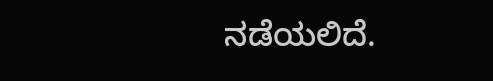ನಡೆಯಲಿದೆ.